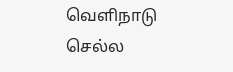வெளிநாடு செல்ல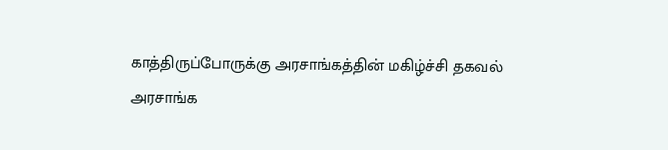காத்திருப்போருக்கு அரசாங்கத்தின் மகிழ்ச்சி தகவல்
அரசாங்க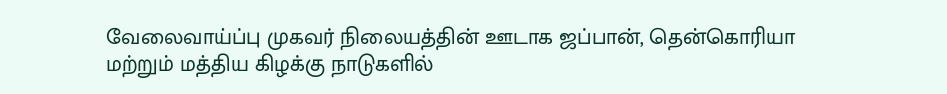வேலைவாய்ப்பு முகவர் நிலையத்தின் ஊடாக ஜப்பான், தென்கொரியா மற்றும் மத்திய கிழக்கு நாடுகளில்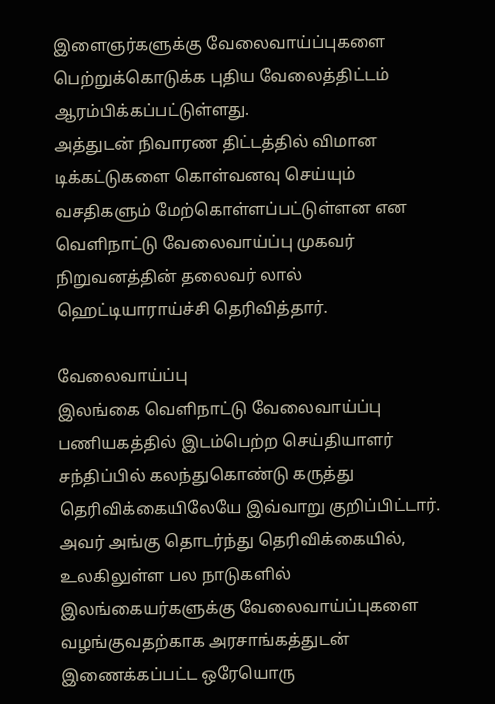இளைஞர்களுக்கு வேலைவாய்ப்புகளை பெற்றுக்கொடுக்க புதிய வேலைத்திட்டம் ஆரம்பிக்கப்பட்டுள்ளது.
அத்துடன் நிவாரண திட்டத்தில் விமான டிக்கட்டுகளை கொள்வனவு செய்யும் வசதிகளும் மேற்கொள்ளப்பட்டுள்ளன என வெளிநாட்டு வேலைவாய்ப்பு முகவர் நிறுவனத்தின் தலைவர் லால் ஹெட்டியாராய்ச்சி தெரிவித்தார்.

வேலைவாய்ப்பு
இலங்கை வெளிநாட்டு வேலைவாய்ப்பு பணியகத்தில் இடம்பெற்ற செய்தியாளர் சந்திப்பில் கலந்துகொண்டு கருத்து தெரிவிக்கையிலேயே இவ்வாறு குறிப்பிட்டார்.
அவர் அங்கு தொடர்ந்து தெரிவிக்கையில், உலகிலுள்ள பல நாடுகளில் இலங்கையர்களுக்கு வேலைவாய்ப்புகளை வழங்குவதற்காக அரசாங்கத்துடன் இணைக்கப்பட்ட ஒரேயொரு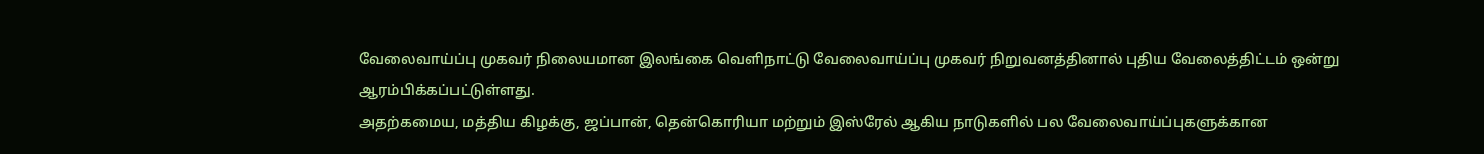வேலைவாய்ப்பு முகவர் நிலையமான இலங்கை வெளிநாட்டு வேலைவாய்ப்பு முகவர் நிறுவனத்தினால் புதிய வேலைத்திட்டம் ஒன்று ஆரம்பிக்கப்பட்டுள்ளது.
அதற்கமைய, மத்திய கிழக்கு, ஜப்பான், தென்கொரியா மற்றும் இஸ்ரேல் ஆகிய நாடுகளில் பல வேலைவாய்ப்புகளுக்கான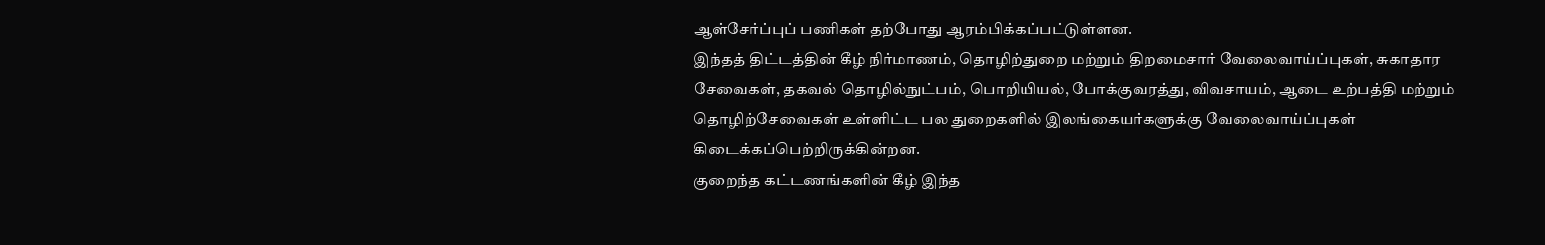ஆள்சேர்ப்புப் பணிகள் தற்போது ஆரம்பிக்கப்பட்டுள்ளன.
இந்தத் திட்டத்தின் கீழ் நிர்மாணம், தொழிற்துறை மற்றும் திறமைசார் வேலைவாய்ப்புகள், சுகாதார சேவைகள், தகவல் தொழில்நுட்பம், பொறியியல், போக்குவரத்து, விவசாயம், ஆடை உற்பத்தி மற்றும் தொழிற்சேவைகள் உள்ளிட்ட பல துறைகளில் இலங்கையர்களுக்கு வேலைவாய்ப்புகள் கிடைக்கப்பெற்றிருக்கின்றன.
குறைந்த கட்டணங்களின் கீழ் இந்த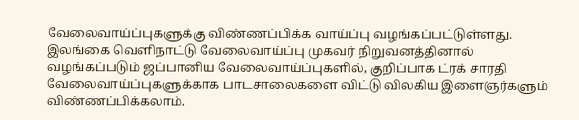வேலைவாய்ப்புகளுக்கு விண்ணப்பிக்க வாய்ப்பு வழங்கப்பட்டுள்ளது. இலங்கை வெளிநாட்டு வேலைவாய்ப்பு முகவர் நிறுவனத்தினால் வழங்கப்படும் ஜப்பானிய வேலைவாய்ப்புகளில், குறிப்பாக ட்ரக் சாரதி வேலைவாய்ப்புகளுக்காக பாடசாலைகளை விட்டு விலகிய இளைஞர்களும் விண்ணப்பிக்கலாம்.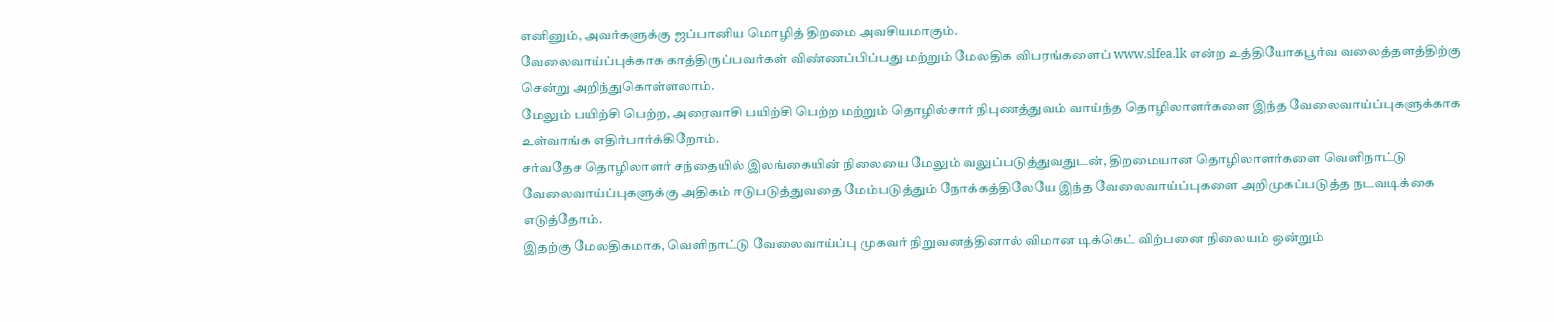எனினும், அவர்களுக்கு ஜப்பானிய மொழித் திறமை அவசியமாகும்.
வேலைவாய்ப்புக்காக காத்திருப்பவர்கள் விண்ணப்பிப்பது மற்றும் மேலதிக விபரங்களைப் www.slfea.lk என்ற உத்தியோகபூர்வ வலைத்தளத்திற்கு சென்று அறிந்துகொள்ளலாம்.
மேலும் பயிற்சி பெற்ற, அரைவாசி பயிற்சி பெற்ற மற்றும் தொழில்சார் நிபுணத்துவம் வாய்ந்த தொழிலாளர்களை இந்த வேலைவாய்ப்புகளுக்காக உள்வாங்க எதிர்பார்க்கிறோம்.
சர்வதேச தொழிலாளர் சந்தையில் இலங்கையின் நிலையை மேலும் வலுப்படுத்துவதுடன், திறமையான தொழிலாளர்களை வெளிநாட்டு வேலைவாய்ப்புகளுக்கு அதிகம் ஈடுபடுத்துவதை மேம்படுத்தும் நோக்கத்திலேயே இந்த வேலைவாய்ப்புகளை அறிமுகப்படுத்த நடவடிக்கை எடுத்தோம்.
இதற்கு மேலதிகமாக, வெளிநாட்டு வேலைவாய்ப்பு முகவர் நிறுவனத்தினால் விமான டிக்கெட் விற்பனை நிலையம் ஒன்றும்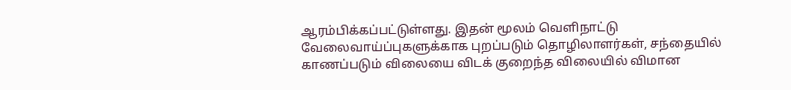ஆரம்பிக்கப்பட்டுள்ளது. இதன் மூலம் வெளிநாட்டு வேலைவாய்ப்புகளுக்காக புறப்படும் தொழிலாளர்கள், சந்தையில் காணப்படும் விலையை விடக் குறைந்த விலையில் விமான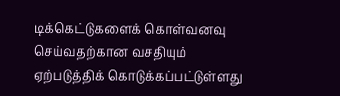டிக்கெட்டுகளைக் கொள்வனவு செய்வதற்கான வசதியும் ஏற்படுத்திக் கொடுக்கப்பட்டுள்ளது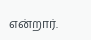என்றார்.